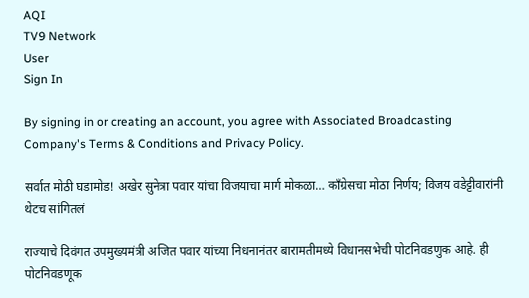AQI
TV9 Network
User
Sign In

By signing in or creating an account, you agree with Associated Broadcasting Company's Terms & Conditions and Privacy Policy.

सर्वात मोठी घडामोड! अखेर सुनेत्रा पवार यांचा विजयाचा मार्ग मोकळा… काँग्रेसचा मोठा निर्णय; विजय वडेट्टीवारांनी थेटच सांगितलं

राज्याचे दिवंगत उपमुख्यमंत्री अजित पवार यांच्या निधनानंतर बारामतीमध्ये विधानसभेची पोटनिवडणुक आहे. ही पोटनिवडणूक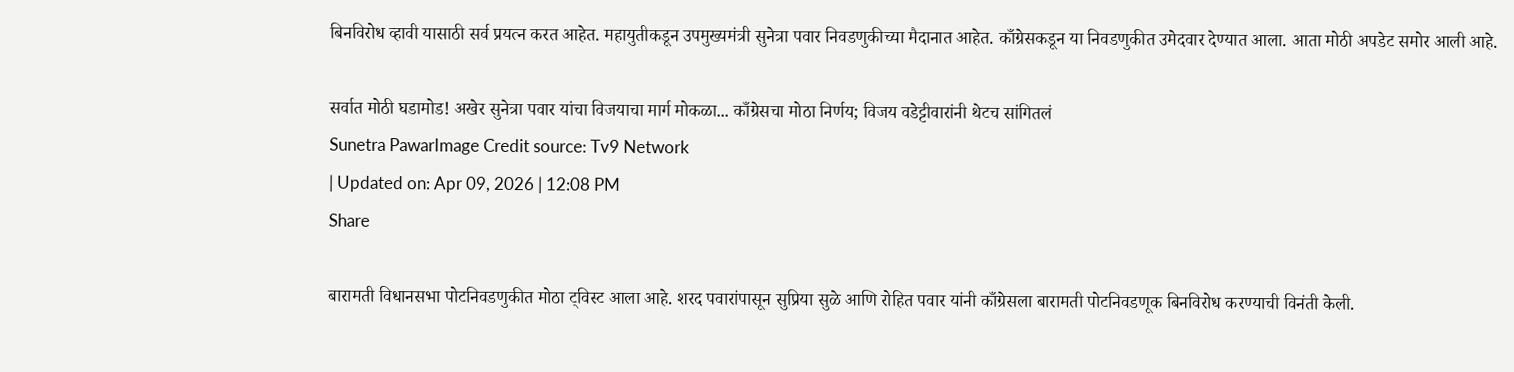बिनविरोध व्हावी यासाठी सर्व प्रयत्न करत आहेत. महायुतीकडून उपमुख्यमंत्री सुनेत्रा पवार निवडणुकीच्या मैदानात आहेत. काँग्रेसकडून या निवडणुकीत उमेदवार देण्यात आला. आता मोठी अपडेट समोर आली आहे.

सर्वात मोठी घडामोड! अखेर सुनेत्रा पवार यांचा विजयाचा मार्ग मोकळा... काँग्रेसचा मोठा निर्णय; विजय वडेट्टीवारांनी थेटच सांगितलं
Sunetra PawarImage Credit source: Tv9 Network
| Updated on: Apr 09, 2026 | 12:08 PM
Share

बारामती विधानसभा पोटनिवडणुकीत मोठा ट्विस्ट आला आहे. शरद पवारांपासून सुप्रिया सुळे आणि रोहित पवार यांनी काँग्रेसला बारामती पोटनिवडणूक बिनविरोध करण्याची विनंती केली.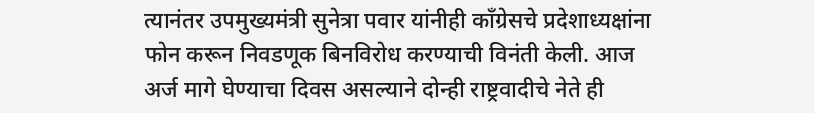त्यानंतर उपमुख्यमंत्री सुनेत्रा पवार यांनीही काँग्रेसचे प्रदेशाध्यक्षांना फोन करून निवडणूक बिनविरोध करण्याची विनंती केली. आज अर्ज मागे घेण्याचा दिवस असल्याने दोन्ही राष्ट्रवादीचे नेते ही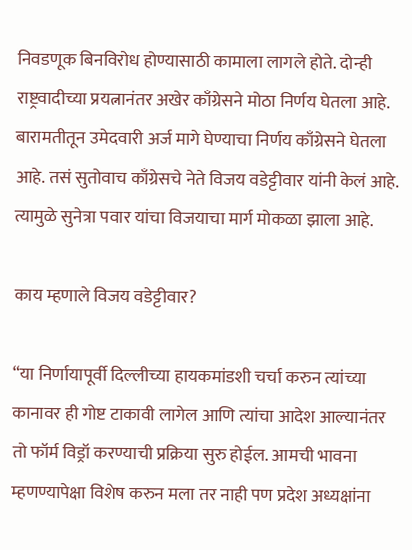निवडणूक बिनविरोध होण्यासाठी कामाला लागले होते. दोन्ही राष्ट्रवादीच्या प्रयत्नानंतर अखेर काँग्रेसने मोठा निर्णय घेतला आहे. बारामतीतून उमेदवारी अर्ज मागे घेण्याचा निर्णय काँग्रेसने घेतला आहे. तसं सुतोवाच काँग्रेसचे नेते विजय वडेट्टीवार यांनी केलं आहे. त्यामुळे सुनेत्रा पवार यांचा विजयाचा मार्ग मोकळा झाला आहे.

काय म्हणाले विजय वडेट्टीवार?

“या निर्णायापूर्वी दिल्लीच्या हायकमांडशी चर्चा करुन त्यांच्या कानावर ही गोष्ट टाकावी लागेल आणि त्यांचा आदेश आल्यानंतर तो फॉर्म विड्रॉ करण्याची प्रक्रिया सुरु होईल. आमची भावना म्हणण्यापेक्षा विशेष करुन मला तर नाही पण प्रदेश अध्यक्षांना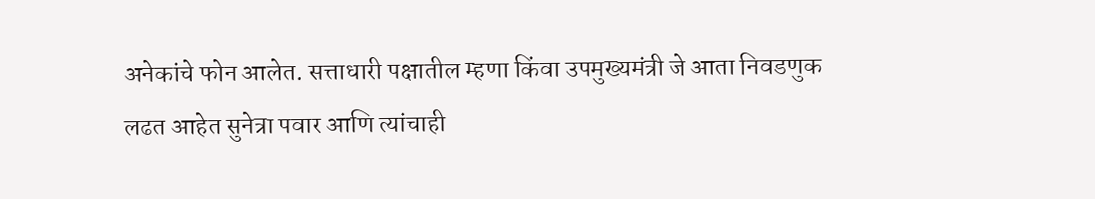अनेकांचे फोन आलेत. सत्ताधारी पक्षातील म्हणा किंवा उपमुख्यमंत्री जे आता निवडणुक लढत आहेत सुनेत्रा पवार आणि त्यांचाही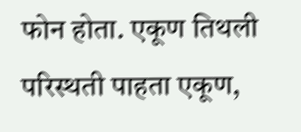फोन होता. एकूण तिथली परिस्थती पाहता एकूण,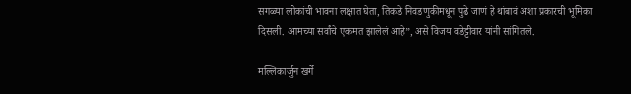सगळ्या लोकांची भावना लक्षात घेता, तिकडे निवडणुकीमधून पुढे जाणं हे थांबावं अशा प्रकारची भूमिका दिसली. आमच्या सर्वांचे एकमत झालेलं आहे”, असे विजय वडेट्टीवार यांनी सांगितले.

मल्लिकार्जुन खर्गे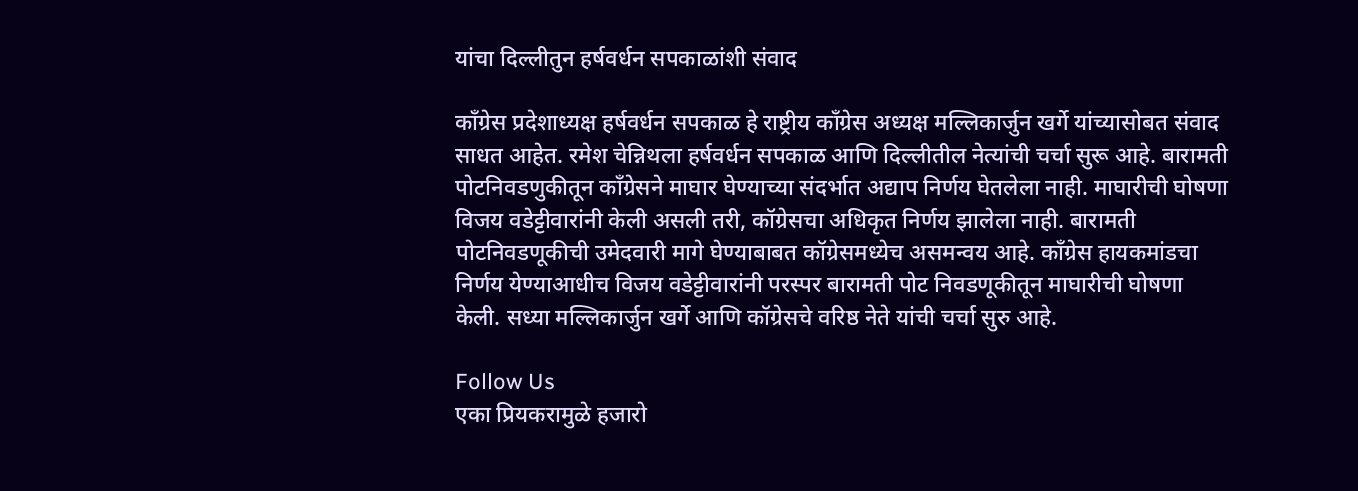यांचा दिल्लीतुन हर्षवर्धन सपकाळांशी संवाद

कॉंग्रेस प्रदेशाध्यक्ष हर्षवर्धन सपकाळ हे राष्ट्रीय काँग्रेस अध्यक्ष मल्लिकार्जुन खर्गे यांच्यासोबत संवाद साधत आहेत. रमेश चेन्निथला हर्षवर्धन सपकाळ आणि दिल्लीतील नेत्यांची चर्चा सुरू आहे. बारामती पोटनिवडणुकीतून काँग्रेसने माघार घेण्याच्या संदर्भात अद्याप निर्णय घेतलेला नाही. माघारीची घोषणा विजय वडेट्टीवारांनी केली असली तरी, कॉग्रेसचा अधिकृत निर्णय झालेला नाही. बारामती पोटनिवडणूकीची उमेदवारी मागे घेण्याबाबत कॉग्रेसमध्येच असमन्वय आहे. कॉंग्रेस हायकमांडचा निर्णय येण्याआधीच विजय वडेट्टीवारांनी परस्पर बारामती पोट निवडणूकीतून माघारीची घोषणा केली. सध्या मल्लिकार्जुन खर्गे आणि कॉग्रेसचे वरिष्ठ नेते यांची चर्चा सुरु आहे.

Follow Us
एका प्रियकरामुळे हजारो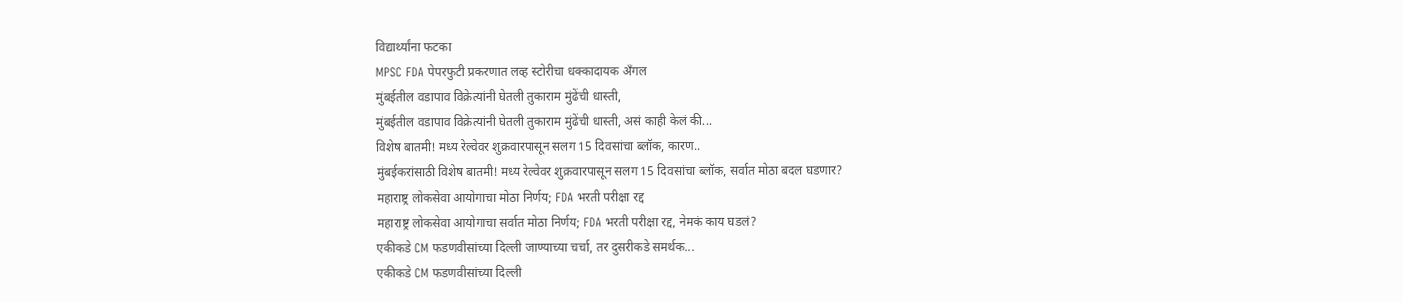विद्यार्थ्यांना फटका
MPSC FDA पेपरफुटी प्रकरणात लव्ह स्टोरीचा धक्कादायक अँगल
मुंबईतील वडापाव विक्रेत्यांनी घेतली तुकाराम मुंढेंची धास्ती,
मुंबईतील वडापाव विक्रेत्यांनी घेतली तुकाराम मुंढेंची धास्ती, असं काही केलं की...
विशेष बातमी! मध्य रेल्वेवर शुक्रवारपासून सलग 15 दिवसांचा ब्लॉक, कारण..
मुंबईकरांसाठी विशेष बातमी! मध्य रेल्वेवर शुक्रवारपासून सलग 15 दिवसांचा ब्लॉक, सर्वात मोठा बदल घडणार?
महाराष्ट्र लोकसेवा आयोगाचा मोठा निर्णय; FDA भरती परीक्षा रद्द
महाराष्ट्र लोकसेवा आयोगाचा सर्वात मोठा निर्णय; FDA भरती परीक्षा रद्द, नेमकं काय घडलं?
एकीकडे CM फडणवीसांच्या दिल्ली जाण्याच्या चर्चा, तर दुसरीकडे समर्थक...
एकीकडे CM फडणवीसांच्या दिल्ली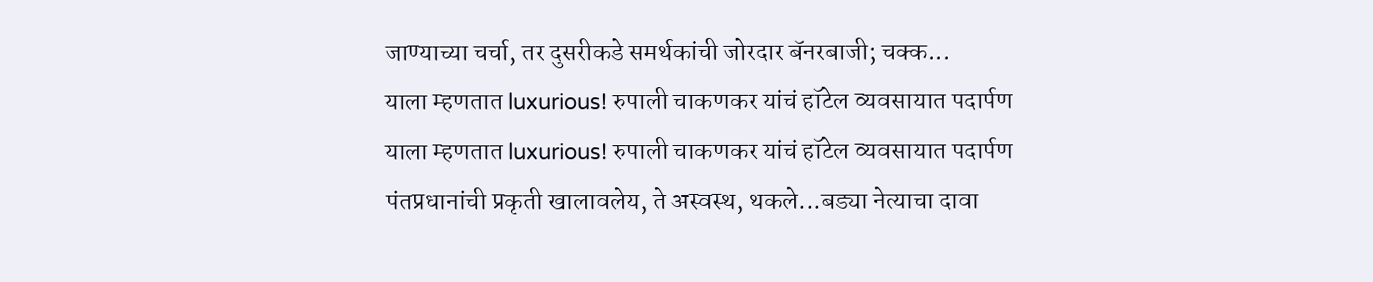जाण्याच्या चर्चा, तर दुसरीकडे समर्थकांची जोरदार बॅनरबाजी; चक्क...
याला म्हणतात luxurious! रुपाली चाकणकर यांचं हॉटेल व्यवसायात पदार्पण
याला म्हणतात luxurious! रुपाली चाकणकर यांचं हॉटेल व्यवसायात पदार्पण
पंतप्रधानांची प्रकृती खालावलेय, ते अस्वस्थ, थकले...बड्या नेत्याचा दावा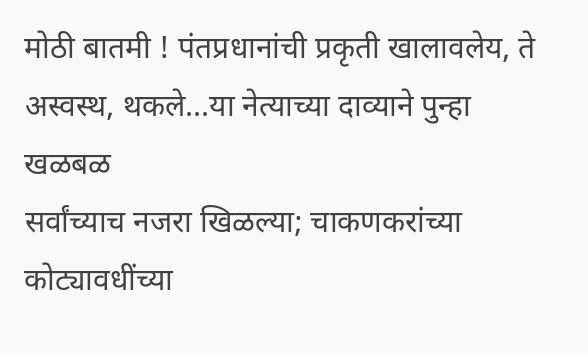मोठी बातमी ! पंतप्रधानांची प्रकृती खालावलेय, ते अस्वस्थ, थकले...या नेत्याच्या दाव्याने पुन्हा खळबळ
सर्वांच्याच नजरा खिळल्या; चाकणकरांच्या कोट्यावधींच्या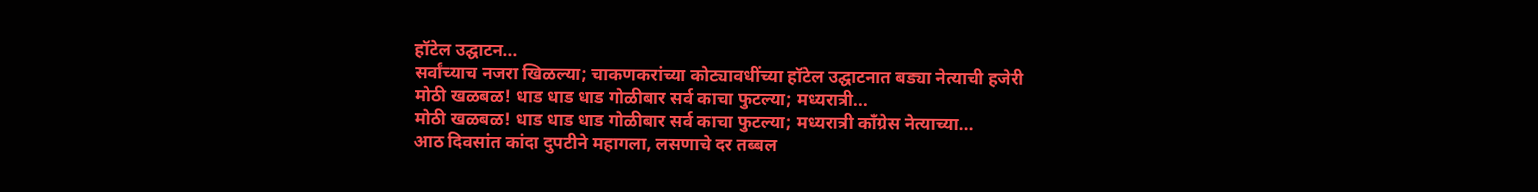हॉटेल उद्घाटन...
सर्वांच्याच नजरा खिळल्या; चाकणकरांच्या कोट्यावधींच्या हॉटेल उद्घाटनात बड्या नेत्याची हजेरी
मोठी खळबळ! धाड धाड धाड गोळीबार सर्व काचा फुटल्या; मध्यरात्री...
मोठी खळबळ! धाड धाड धाड गोळीबार सर्व काचा फुटल्या; मध्यरात्री काँग्रेस नेत्याच्या...
आठ दिवसांत कांदा दुपटीने महागला, लसणाचे दर तब्बल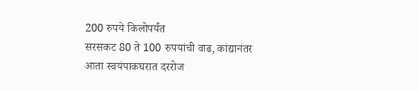200 रुपये किलोपर्यंत
सरसकट 80 ते 100 रुपयांची वाढ, कांद्यानंतर आता स्वयंपाकघरात दररोज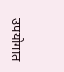उपयोगात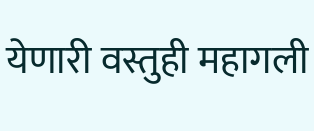येणारी वस्तुही महागली